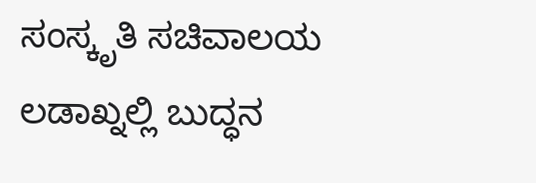ಸಂಸ್ಕೃತಿ ಸಚಿವಾಲಯ
ಲಡಾಖ್ನಲ್ಲಿ ಬುದ್ಧನ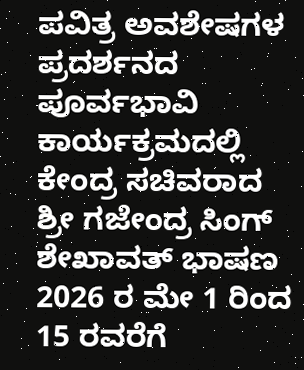ಪವಿತ್ರ ಅವಶೇಷಗಳ ಪ್ರದರ್ಶನದ ಪೂರ್ವಭಾವಿ ಕಾರ್ಯಕ್ರಮದಲ್ಲಿ ಕೇಂದ್ರ ಸಚಿವರಾದ ಶ್ರೀ ಗಜೇಂದ್ರ ಸಿಂಗ್ ಶೇಖಾವತ್ ಭಾಷಣ
2026 ರ ಮೇ 1 ರಿಂದ 15 ರವರೆಗೆ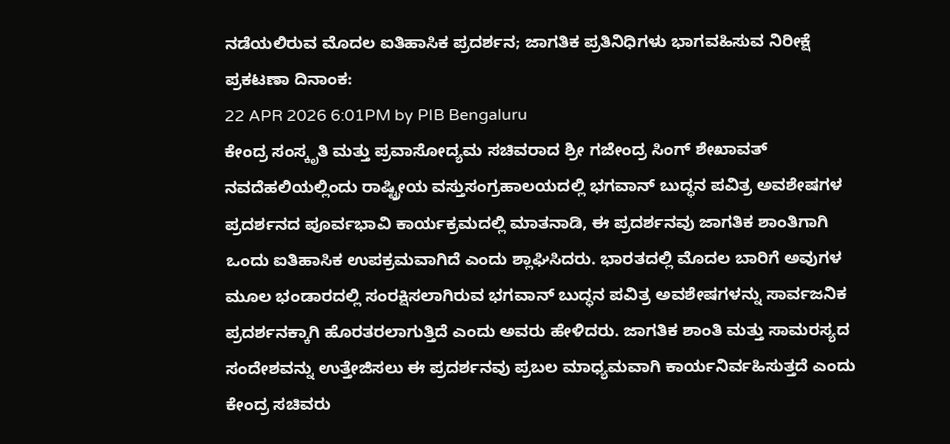ನಡೆಯಲಿರುವ ಮೊದಲ ಐತಿಹಾಸಿಕ ಪ್ರದರ್ಶನ; ಜಾಗತಿಕ ಪ್ರತಿನಿಧಿಗಳು ಭಾಗವಹಿಸುವ ನಿರೀಕ್ಷೆ
ಪ್ರಕಟಣಾ ದಿನಾಂಕ:
22 APR 2026 6:01PM by PIB Bengaluru
ಕೇಂದ್ರ ಸಂಸ್ಕೃತಿ ಮತ್ತು ಪ್ರವಾಸೋದ್ಯಮ ಸಚಿವರಾದ ಶ್ರೀ ಗಜೇಂದ್ರ ಸಿಂಗ್ ಶೇಖಾವತ್ ನವದೆಹಲಿಯಲ್ಲಿಂದು ರಾಷ್ಟ್ರೀಯ ವಸ್ತುಸಂಗ್ರಹಾಲಯದಲ್ಲಿ ಭಗವಾನ್ ಬುದ್ಧನ ಪವಿತ್ರ ಅವಶೇಷಗಳ ಪ್ರದರ್ಶನದ ಪೂರ್ವಭಾವಿ ಕಾರ್ಯಕ್ರಮದಲ್ಲಿ ಮಾತನಾಡಿ, ಈ ಪ್ರದರ್ಶನವು ಜಾಗತಿಕ ಶಾಂತಿಗಾಗಿ ಒಂದು ಐತಿಹಾಸಿಕ ಉಪಕ್ರಮವಾಗಿದೆ ಎಂದು ಶ್ಲಾಘಿಸಿದರು. ಭಾರತದಲ್ಲಿ ಮೊದಲ ಬಾರಿಗೆ ಅವುಗಳ ಮೂಲ ಭಂಡಾರದಲ್ಲಿ ಸಂರಕ್ಷಿಸಲಾಗಿರುವ ಭಗವಾನ್ ಬುದ್ಧನ ಪವಿತ್ರ ಅವಶೇಷಗಳನ್ನು ಸಾರ್ವಜನಿಕ ಪ್ರದರ್ಶನಕ್ಕಾಗಿ ಹೊರತರಲಾಗುತ್ತಿದೆ ಎಂದು ಅವರು ಹೇಳಿದರು. ಜಾಗತಿಕ ಶಾಂತಿ ಮತ್ತು ಸಾಮರಸ್ಯದ ಸಂದೇಶವನ್ನು ಉತ್ತೇಜಿಸಲು ಈ ಪ್ರದರ್ಶನವು ಪ್ರಬಲ ಮಾಧ್ಯಮವಾಗಿ ಕಾರ್ಯನಿರ್ವಹಿಸುತ್ತದೆ ಎಂದು ಕೇಂದ್ರ ಸಚಿವರು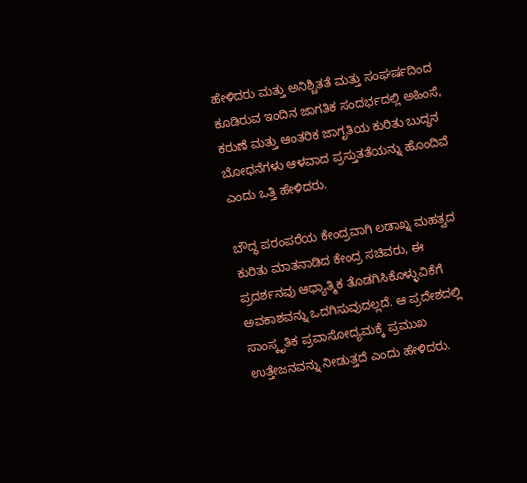ಹೇಳಿದರು ಮತ್ತು ಅನಿಶ್ಚಿತತೆ ಮತ್ತು ಸಂಘರ್ಷದಿಂದ ಕೂಡಿರುವ ಇಂದಿನ ಜಾಗತಿಕ ಸಂದರ್ಭದಲ್ಲಿ ಅಹಿಂಸೆ, ಕರುಣೆ ಮತ್ತು ಆಂತರಿಕ ಜಾಗೃತಿಯ ಕುರಿತು ಬುದ್ಧನ ಬೋಧನೆಗಳು ಆಳವಾದ ಪ್ರಸ್ತುತತೆಯನ್ನು ಹೊಂದಿವೆ ಎಂದು ಒತ್ತಿ ಹೇಳಿದರು.

ಬೌದ್ಧ ಪರಂಪರೆಯ ಕೇಂದ್ರವಾಗಿ ಲಡಾಖ್ನ ಮಹತ್ವದ ಕುರಿತು ಮಾತನಾಡಿದ ಕೇಂದ್ರ ಸಚಿವರು, ಈ ಪ್ರದರ್ಶನವು ಆಧ್ಯಾತ್ಮಿಕ ತೊಡಗಿಸಿಕೊಳ್ಳುವಿಕೆಗೆ ಅವಕಾಶವನ್ನು ಒದಗಿಸುವುದಲ್ಲದೆ. ಆ ಪ್ರದೇಶದಲ್ಲಿ ಸಾಂಸ್ಕೃತಿಕ ಪ್ರವಾಸೋದ್ಯಮಕ್ಕೆ ಪ್ರಮುಖ ಉತ್ತೇಜನವನ್ನು ನೀಡುತ್ತದೆ ಎಂದು ಹೇಳಿದರು.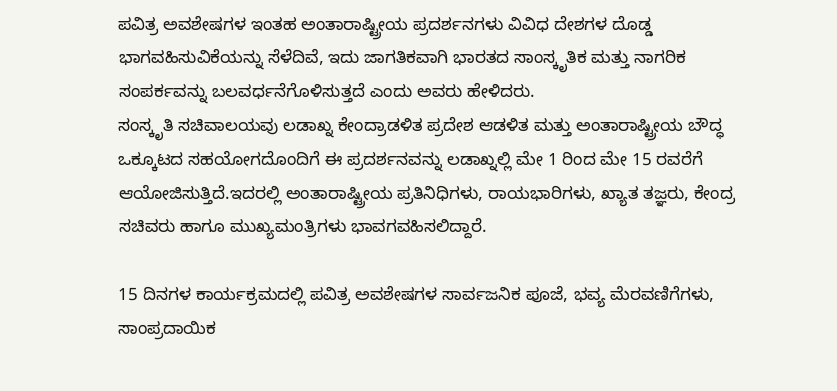ಪವಿತ್ರ ಅವಶೇಷಗಳ ಇಂತಹ ಅಂತಾರಾಷ್ಟ್ರೀಯ ಪ್ರದರ್ಶನಗಳು ವಿವಿಧ ದೇಶಗಳ ದೊಡ್ಡ ಭಾಗವಹಿಸುವಿಕೆಯನ್ನು ಸೆಳೆದಿವೆ, ಇದು ಜಾಗತಿಕವಾಗಿ ಭಾರತದ ಸಾಂಸ್ಕೃತಿಕ ಮತ್ತು ನಾಗರಿಕ ಸಂಪರ್ಕವನ್ನು ಬಲವರ್ಧನೆಗೊಳಿಸುತ್ತದೆ ಎಂದು ಅವರು ಹೇಳಿದರು.
ಸಂಸ್ಕೃತಿ ಸಚಿವಾಲಯವು ಲಡಾಖ್ನ ಕೇಂದ್ರಾಡಳಿತ ಪ್ರದೇಶ ಆಡಳಿತ ಮತ್ತು ಅಂತಾರಾಷ್ಟ್ರೀಯ ಬೌದ್ಧ ಒಕ್ಕೂಟದ ಸಹಯೋಗದೊಂದಿಗೆ ಈ ಪ್ರದರ್ಶನವನ್ನು ಲಡಾಖ್ನಲ್ಲಿ ಮೇ 1 ರಿಂದ ಮೇ 15 ರವರೆಗೆ ಆಯೋಜಿಸುತ್ತಿದೆ.ಇದರಲ್ಲಿ ಅಂತಾರಾಷ್ಟ್ರೀಯ ಪ್ರತಿನಿಧಿಗಳು, ರಾಯಭಾರಿಗಳು, ಖ್ಯಾತ ತಜ್ಞರು, ಕೇಂದ್ರ ಸಚಿವರು ಹಾಗೂ ಮುಖ್ಯಮಂತ್ರಿಗಳು ಭಾವಗವಹಿಸಲಿದ್ದಾರೆ.

15 ದಿನಗಳ ಕಾರ್ಯಕ್ರಮದಲ್ಲಿ ಪವಿತ್ರ ಅವಶೇಷಗಳ ಸಾರ್ವಜನಿಕ ಪೂಜೆ, ಭವ್ಯ ಮೆರವಣಿಗೆಗಳು, ಸಾಂಪ್ರದಾಯಿಕ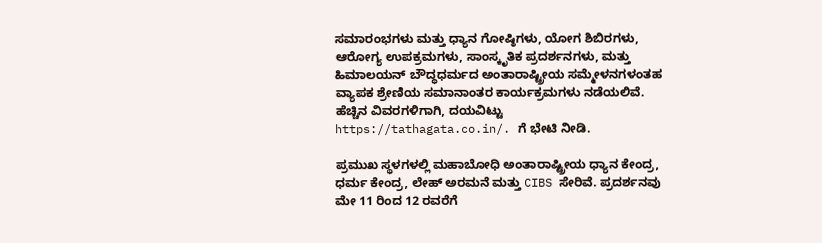ಸಮಾರಂಭಗಳು ಮತ್ತು ಧ್ಯಾನ ಗೋಷ್ಠಿಗಳು, ಯೋಗ ಶಿಬಿರಗಳು, ಆರೋಗ್ಯ ಉಪಕ್ರಮಗಳು, ಸಾಂಸ್ಕೃತಿಕ ಪ್ರದರ್ಶನಗಳು, ಮತ್ತು ಹಿಮಾಲಯನ್ ಬೌದ್ಧಧರ್ಮದ ಅಂತಾರಾಷ್ಟ್ರೀಯ ಸಮ್ಮೇಳನಗಳಂತಹ ವ್ಯಾಪಕ ಶ್ರೇಣಿಯ ಸಮಾನಾಂತರ ಕಾರ್ಯಕ್ರಮಗಳು ನಡೆಯಲಿವೆ. ಹೆಚ್ಚಿನ ವಿವರಗಳಿಗಾಗಿ, ದಯವಿಟ್ಟು https://tathagata.co.in/. ಗೆ ಭೇಟಿ ನೀಡಿ.

ಪ್ರಮುಖ ಸ್ಥಳಗಳಲ್ಲಿ ಮಹಾಬೋಧಿ ಅಂತಾರಾಷ್ಟ್ರೀಯ ಧ್ಯಾನ ಕೇಂದ್ರ, ಧರ್ಮ ಕೇಂದ್ರ, ಲೇಹ್ ಅರಮನೆ ಮತ್ತು CIBS ಸೇರಿವೆ. ಪ್ರದರ್ಶನವು ಮೇ 11 ರಿಂದ 12 ರವರೆಗೆ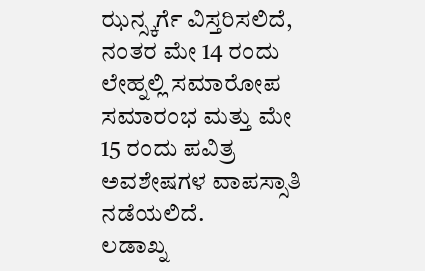ಝನ್ಸ್ಕರ್ಗೆ ವಿಸ್ತರಿಸಲಿದೆ, ನಂತರ ಮೇ 14 ರಂದು ಲೇಹ್ನಲ್ಲಿ ಸಮಾರೋಪ ಸಮಾರಂಭ ಮತ್ತು ಮೇ 15 ರಂದು ಪವಿತ್ರ ಅವಶೇಷಗಳ ವಾಪಸ್ಸಾತಿ ನಡೆಯಲಿದೆ.
ಲಡಾಖ್ನ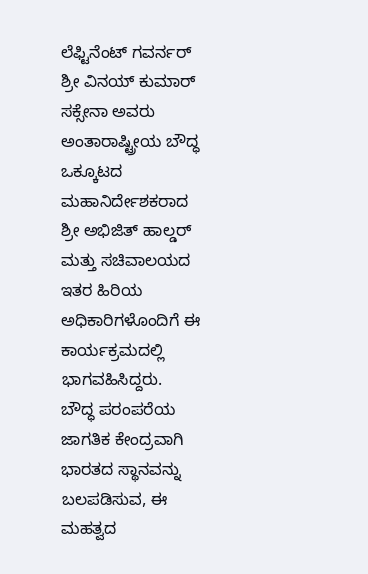ಲೆಫ್ಟಿನೆಂಟ್ ಗವರ್ನರ್ ಶ್ರೀ ವಿನಯ್ ಕುಮಾರ್ ಸಕ್ಸೇನಾ ಅವರು ಅಂತಾರಾಷ್ಟ್ರೀಯ ಬೌದ್ಧ ಒಕ್ಕೂಟದ ಮಹಾನಿರ್ದೇಶಕರಾದ ಶ್ರೀ ಅಭಿಜಿತ್ ಹಾಲ್ಡರ್ ಮತ್ತು ಸಚಿವಾಲಯದ ಇತರ ಹಿರಿಯ ಅಧಿಕಾರಿಗಳೊಂದಿಗೆ ಈ ಕಾರ್ಯಕ್ರಮದಲ್ಲಿ ಭಾಗವಹಿಸಿದ್ದರು.
ಬೌದ್ಧ ಪರಂಪರೆಯ ಜಾಗತಿಕ ಕೇಂದ್ರವಾಗಿ ಭಾರತದ ಸ್ಥಾನವನ್ನು ಬಲಪಡಿಸುವ, ಈ ಮಹತ್ವದ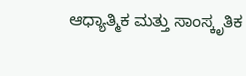ಆಧ್ಯಾತ್ಮಿಕ ಮತ್ತು ಸಾಂಸ್ಕೃತಿಕ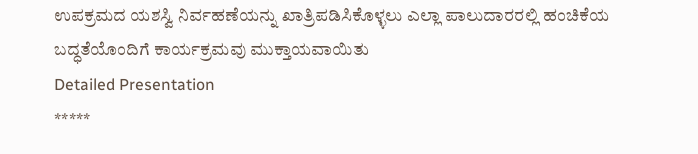ಉಪಕ್ರಮದ ಯಶಸ್ವಿ ನಿರ್ವಹಣೆಯನ್ನು ಖಾತ್ರಿಪಡಿಸಿಕೊಳ್ಳಲು ಎಲ್ಲಾ ಪಾಲುದಾರರಲ್ಲಿ ಹಂಚಿಕೆಯ ಬದ್ಧತೆಯೊಂದಿಗೆ ಕಾರ್ಯಕ್ರಮವು ಮುಕ್ತಾಯವಾಯಿತು
Detailed Presentation
*****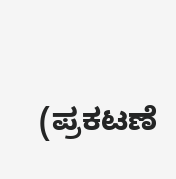(ಪ್ರಕಟಣೆ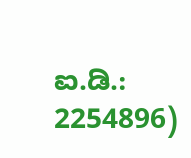ಐ.ಡಿ.: 2254896)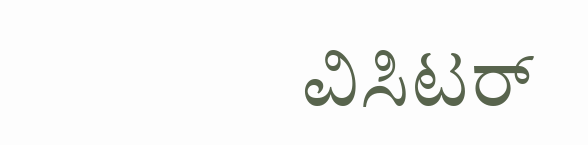ವಿಸಿಟರ್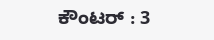ಕೌಂಟರ್ : 3